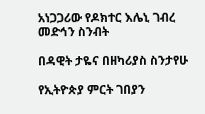አነጋጋሪው የዶክተር እሌኒ ገብረ መድኅን ስንብት

በዳዊት ታዬና በዘካሪያስ ስንታየሁ

የኢትዮጵያ ምርት ገበያን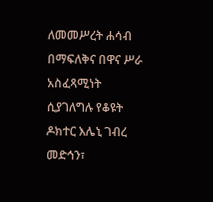ለመመሥረት ሐሳብ በማፍለቅና በዋና ሥራ አስፈጻሚነት ሲያገለግሉ የቆዩት ዶክተር እሌኒ ገብረ መድኅን፣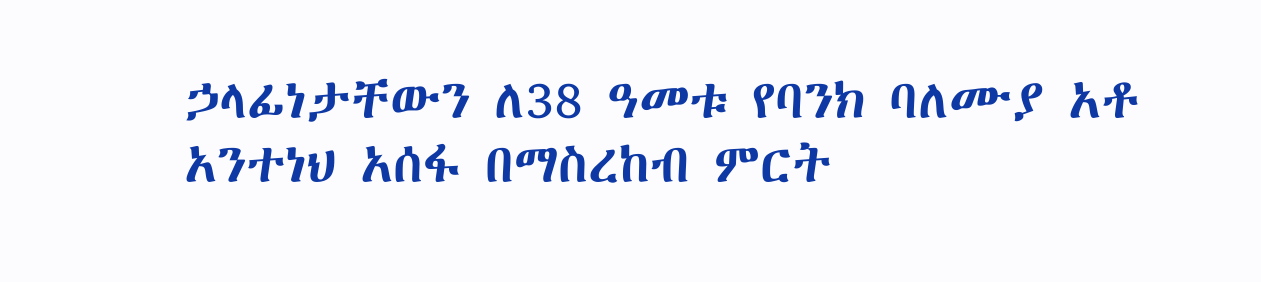ኃላፊነታቸውን ለ38 ዓመቱ የባንክ ባለሙያ አቶ አንተነህ አሰፋ በማስረከብ ምርት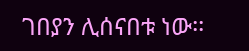ገበያን ሊሰናበቱ ነው፡፡